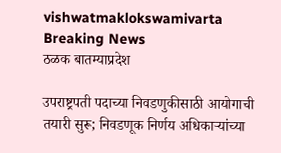vishwatmaklokswamivarta
Breaking News
ठळक बातम्याप्रदेश

उपराष्ट्रपती पदाच्या निवडणुकीसाठी आयोगाची तयारी सुरू; निवडणूक निर्णय अधिकाऱ्यांच्या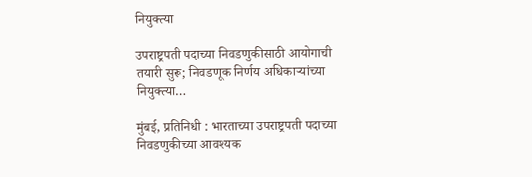नियुक्त्या

उपराष्ट्रपती पदाच्या निवडणुकीसाठी आयोगाची तयारी सुरू; निवडणूक निर्णय अधिकाऱ्यांच्या नियुक्त्या…

मुंबई, प्रतिनिधी : भारताच्या उपराष्ट्रपती पदाच्या निवडणुकीच्या आवश्यक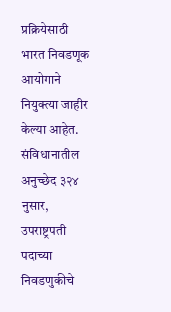प्रक्रियेसाठी भारत निवडणूक आयोगाने नियुक्त्या जाहीर केल्या आहेत. संविधानातील अनुच्छेद ३२४ नुसार, उपराष्ट्रपती पदाच्या निवडणुकीचे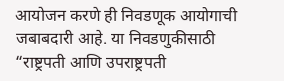आयोजन करणे ही निवडणूक आयोगाची जबाबदारी आहे. या निवडणुकीसाठी “राष्ट्रपती आणि उपराष्ट्रपती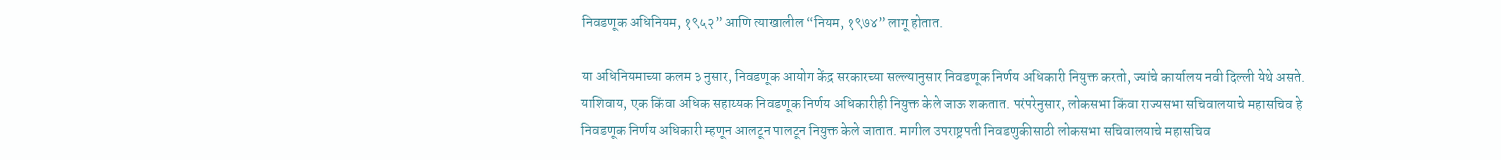निवडणूक अधिनियम, १९५२” आणि त्याखालील “नियम, १९७४” लागू होतात.

या अधिनियमाच्या कलम ३ नुसार, निवडणूक आयोग केंद्र सरकारच्या सल्ल्यानुसार निवडणूक निर्णय अधिकारी नियुक्त करतो, ज्यांचे कार्यालय नवी दिल्ली येथे असते. याशिवाय, एक किंवा अधिक सहाय्यक निवडणूक निर्णय अधिकारीही नियुक्त केले जाऊ शकतात. परंपरेनुसार, लोकसभा किंवा राज्यसभा सचिवालयाचे महासचिव हे निवडणूक निर्णय अधिकारी म्हणून आलटून पालटून नियुक्त केले जातात. मागील उपराष्ट्रपती निवडणुकीसाठी लोकसभा सचिवालयाचे महासचिव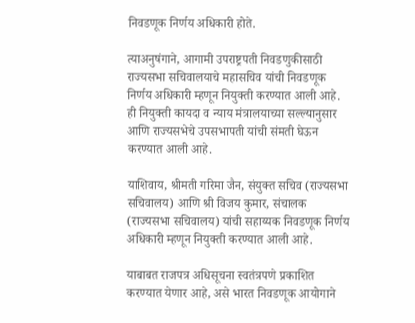निवडणूक निर्णय अधिकारी होते.

त्याअनुषंगाने, आगामी उपराष्ट्रपती निवडणुकीसाठी राज्यसभा सचिवालयाचे महासचिव यांची निवडणूक निर्णय अधिकारी म्हणून नियुक्ती करण्यात आली आहे. ही नियुक्ती कायदा व न्याय मंत्रालयाच्या सल्ल्यानुसार आणि राज्यसभेचे उपसभापती यांची संमती घेऊन करण्यात आली आहे.

याशिवाय, श्रीमती गरिमा जैन, संयुक्त सचिव (राज्यसभा सचिवालय) आणि श्री विजय कुमार, संचालक (राज्यसभा सचिवालय) यांची सहाय्यक निवडणूक निर्णय अधिकारी म्हणून नियुक्ती करण्यात आली आहे.

याबाबत राजपत्र अधिसूचना स्वतंत्रपणे प्रकाशित करण्यात येणार आहे, असे भारत निवडणूक आयोगाने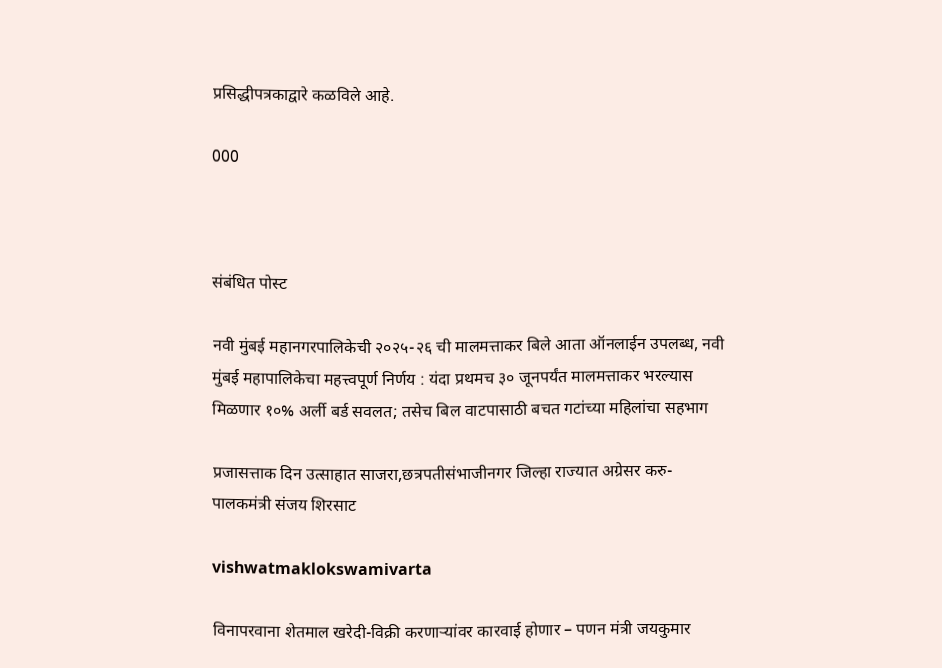प्रसिद्धीपत्रकाद्वारे कळविले आहे.

000



संबंधित पोस्ट

नवी मुंबई महानगरपालिकेची २०२५-२६ ची मालमत्ताकर बिले आता ऑनलाईन उपलब्ध, नवी मुंबई महापालिकेचा महत्त्वपूर्ण निर्णय : यंदा प्रथमच ३० जूनपर्यंत मालमत्ताकर भरल्यास मिळणार १०% अर्ली बर्ड सवलत; तसेच बिल वाटपासाठी बचत गटांच्या महिलांचा सहभाग

प्रजासत्ताक दिन उत्साहात साजरा,छत्रपतीसंभाजीनगर जिल्हा राज्यात अग्रेसर करु- पालकमंत्री संजय शिरसाट

vishwatmaklokswamivarta

विनापरवाना शेतमाल खरेदी-विक्री करणाऱ्यांवर कारवाई होणार – पणन मंत्री जयकुमार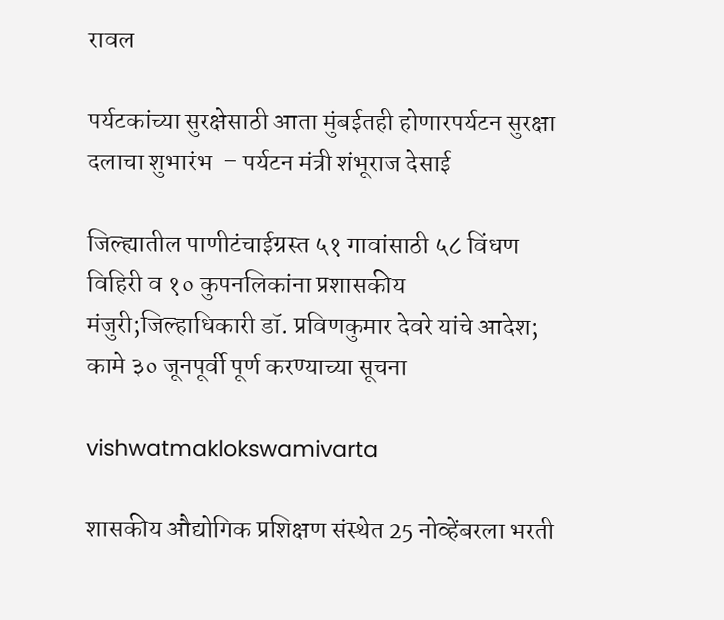रावल

पर्यटकांच्या सुरक्षेसाठी आता मुंबईतही होणारपर्यटन सुरक्षा दलाचा शुभारंभ  – पर्यटन मंत्री शंभूराज देसाई

जिल्ह्यातील पाणीटंचाईग्रस्त ५१ गावांसाठी ५८ विंधण विहिरी व १० कुपनलिकांना प्रशासकीय मंजुरी;जिल्हाधिकारी डॉ. प्रविणकुमार देवरे यांचे आदेश; कामे ३० जूनपूर्वी पूर्ण करण्याच्या सूचना

vishwatmaklokswamivarta

शासकीय औद्योगिक प्रशिक्षण संस्थेत 25 नोव्हेंबरला भरती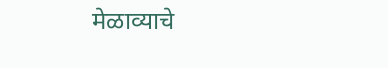मेळाव्याचे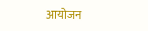आयोजन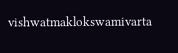vishwatmaklokswamivarta